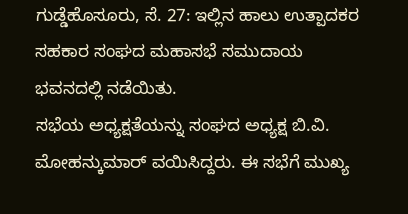ಗುಡ್ಡೆಹೊಸೂರು, ಸೆ. 27: ಇಲ್ಲಿನ ಹಾಲು ಉತ್ಪಾದಕರ ಸಹಕಾರ ಸಂಘದ ಮಹಾಸಭೆ ಸಮುದಾಯ ಭವನದಲ್ಲಿ ನಡೆಯಿತು.
ಸಭೆಯ ಅಧ್ಯಕ್ಷತೆಯನ್ನು ಸಂಘದ ಅಧ್ಯಕ್ಷ ಬಿ.ವಿ. ಮೋಹನ್ಕುಮಾರ್ ವಯಿಸಿದ್ದರು. ಈ ಸಭೆಗೆ ಮುಖ್ಯ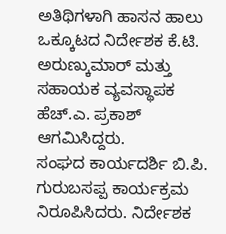ಅತಿಥಿಗಳಾಗಿ ಹಾಸನ ಹಾಲು ಒಕ್ಕೂಟದ ನಿರ್ದೇಶಕ ಕೆ.ಟಿ. ಅರುಣ್ಕುಮಾರ್ ಮತ್ತು ಸಹಾಯಕ ವ್ಯವಸ್ಥಾಪಕ ಹೆಚ್.ಎ. ಪ್ರಕಾಶ್ ಆಗಮಿಸಿದ್ದರು.
ಸಂಘದ ಕಾರ್ಯದರ್ಶಿ ಬಿ.ಪಿ. ಗುರುಬಸಪ್ಪ ಕಾರ್ಯಕ್ರಮ ನಿರೂಪಿಸಿದರು. ನಿರ್ದೇಶಕ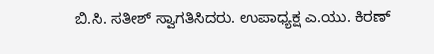ಬಿ.ಸಿ. ಸತೀಶ್ ಸ್ವಾಗತಿಸಿದರು. ಉಪಾಧ್ಯಕ್ಷ ಎ.ಯು. ಕಿರಣ್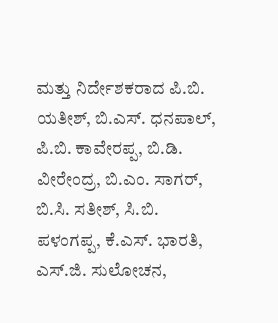ಮತ್ತು ನಿರ್ದೇಶಕರಾದ ಪಿ.ಬಿ. ಯತೀಶ್, ಬಿ.ಎಸ್. ಧನಪಾಲ್, ಪಿ.ಬಿ. ಕಾವೇರಪ್ಪ, ಬಿ.ಡಿ. ವೀರೇಂದ್ರ, ಬಿ.ಎಂ. ಸಾಗರ್, ಬಿ.ಸಿ. ಸತೀಶ್, ಸಿ.ಬಿ. ಪಳಂಗಪ್ಪ, ಕೆ.ಎಸ್. ಭಾರತಿ, ಎಸ್.ಜಿ. ಸುಲೋಚನ,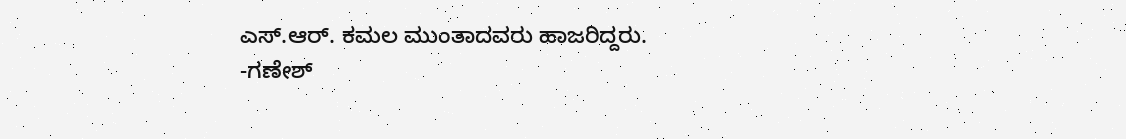ಎಸ್.ಆರ್. ಕಮಲ ಮುಂತಾದವರು ಹಾಜರಿದ್ದರು.
-ಗಣೇಶ್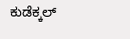ಕುಡೆಕ್ಕಲ್